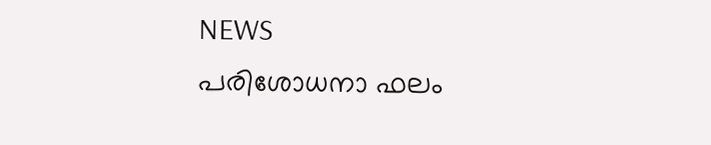NEWS
പരിശോധനാ ഫലം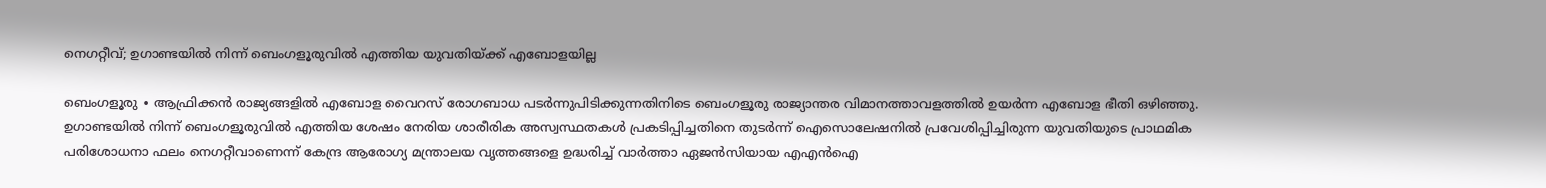നെഗറ്റീവ്; ഉഗാണ്ടയിൽ നിന്ന് ബെംഗളൂരുവിൽ എത്തിയ യുവതിയ്ക്ക് എബോളയില്ല

ബെംഗളൂരു ∙ ആഫ്രിക്കൻ രാജ്യങ്ങളിൽ എബോള വൈറസ് രോഗബാധ പടർന്നുപിടിക്കുന്നതിനിടെ ബെംഗളൂരു രാജ്യാന്തര വിമാനത്താവളത്തിൽ ഉയർന്ന എബോള ഭീതി ഒഴിഞ്ഞു. ഉഗാണ്ടയിൽ നിന്ന് ബെംഗളൂരുവിൽ എത്തിയ ശേഷം നേരിയ ശാരീരിക അസ്വസ്ഥതകൾ പ്രകടിപ്പിച്ചതിനെ തുടർന്ന് ഐസൊലേഷനിൽ പ്രവേശിപ്പിച്ചിരുന്ന യുവതിയുടെ പ്രാഥമിക പരിശോധനാ ഫലം നെഗറ്റീവാണെന്ന് കേന്ദ്ര ആരോഗ്യ മന്ത്രാലയ വൃത്തങ്ങളെ ഉദ്ധരിച്ച് വാർത്താ ഏജൻസിയായ എഎൻഐ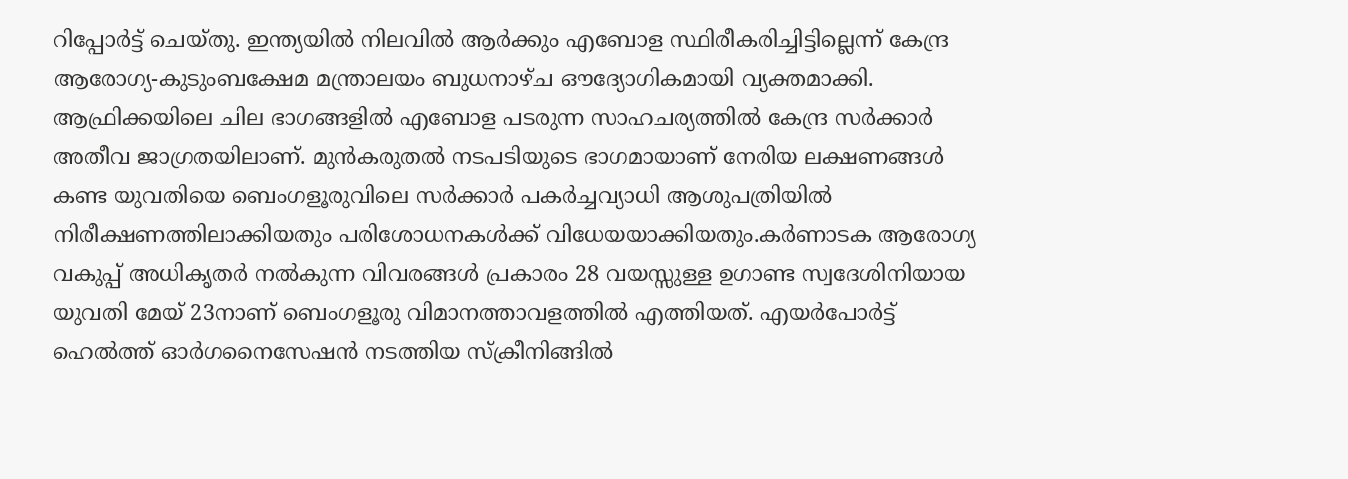റിപ്പോർട്ട് ചെയ്തു. ഇന്ത്യയിൽ നിലവിൽ ആർക്കും എബോള സ്ഥിരീകരിച്ചിട്ടില്ലെന്ന് കേന്ദ്ര ആരോഗ്യ-കുടുംബക്ഷേമ മന്ത്രാലയം ബുധനാഴ്ച ഔദ്യോഗികമായി വ്യക്തമാക്കി. ആഫ്രിക്കയിലെ ചില ഭാഗങ്ങളിൽ എബോള പടരുന്ന സാഹചര്യത്തിൽ കേന്ദ്ര സർക്കാർ അതീവ ജാഗ്രതയിലാണ്. മുൻകരുതൽ നടപടിയുടെ ഭാഗമായാണ് നേരിയ ലക്ഷണങ്ങൾ കണ്ട യുവതിയെ ബെംഗളൂരുവിലെ സർക്കാർ പകർച്ചവ്യാധി ആശുപത്രിയിൽ നിരീക്ഷണത്തിലാക്കിയതും പരിശോധനകൾക്ക് വിധേയയാക്കിയതും.കർണാടക ആരോഗ്യ വകുപ്പ് അധികൃതർ നൽകുന്ന വിവരങ്ങൾ പ്രകാരം 28 വയസ്സുള്ള ഉഗാണ്ട സ്വദേശിനിയായ യുവതി മേയ് 23നാണ് ബെംഗളൂരു വിമാനത്താവളത്തിൽ എത്തിയത്. എയർപോർട്ട് ഹെൽത്ത് ഓർഗനൈസേഷൻ നടത്തിയ സ്ക്രീനിങ്ങിൽ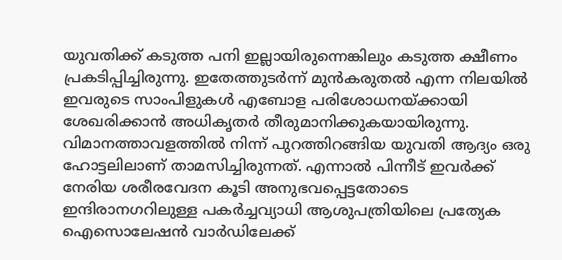യുവതിക്ക് കടുത്ത പനി ഇല്ലായിരുന്നെങ്കിലും കടുത്ത ക്ഷീണം പ്രകടിപ്പിച്ചിരുന്നു. ഇതേത്തുടർന്ന് മുൻകരുതൽ എന്ന നിലയിൽ ഇവരുടെ സാംപിളുകൾ എബോള പരിശോധനയ്ക്കായി ശേഖരിക്കാൻ അധികൃതർ തീരുമാനിക്കുകയായിരുന്നു. വിമാനത്താവളത്തിൽ നിന്ന് പുറത്തിറങ്ങിയ യുവതി ആദ്യം ഒരു ഹോട്ടലിലാണ് താമസിച്ചിരുന്നത്. എന്നാൽ പിന്നീട് ഇവർക്ക് നേരിയ ശരീരവേദന കൂടി അനുഭവപ്പെട്ടതോടെ ഇന്ദിരാനഗറിലുള്ള പകർച്ചവ്യാധി ആശുപത്രിയിലെ പ്രത്യേക ഐസൊലേഷൻ വാർഡിലേക്ക്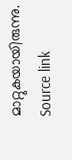മാറ്റുകയായിരുന്നു.
Source link